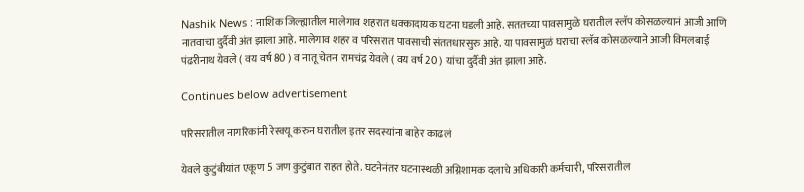Nashik News : नाशिक जिल्ह्यातील मालेगाव शहरात धक्कादायक घटना घडली आहे. सततच्या पावसामुळे घरातील स्लॅप कोसळल्यानं आजी आणि नातवाचा दुर्दैवी अंत झाला आहे. मालेगाव शहर व परिसरात पावसाची संततधारसुरु आहे. या पावसामुळं घराचा स्लॅब कोसळल्याने आजी विमलबाई पंढरीनाथ येवले ( वय वर्ष 80 ) व नातू चेतन रामचंद्र येवले ( वय वर्ष 20 ) यांचा दुर्दैवी अंत झाला आहे.

Continues below advertisement

परिसरातील नागरिकांनी रेस्क्यू करुन घरातील इतर सदस्यांना बाहेर काढलं

येवले कुटुंबीयांत एकूण 5 जण कुटुंबात राहत होते. घटनेनंतर घटनास्थळी अग्निशामक दलाचे अधिकारी कर्मचारी, परिसरातील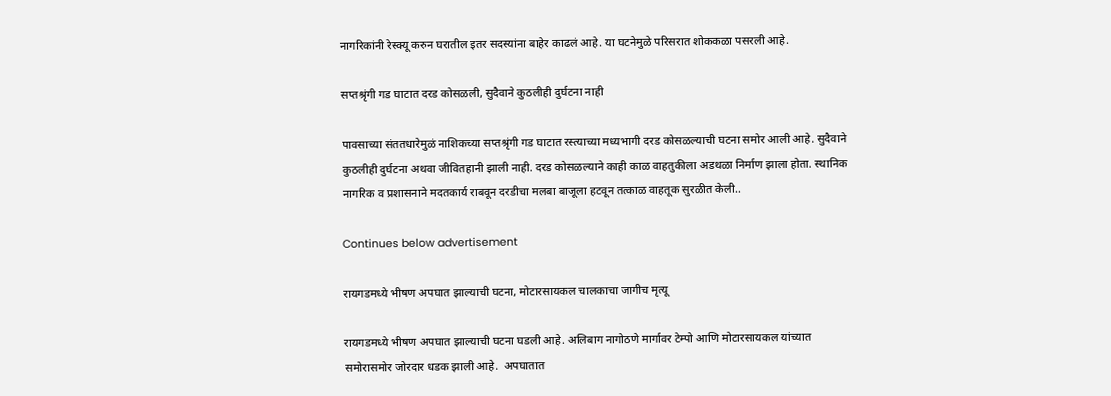नागरिकांनी रेस्क्यू करुन घरातील इतर सदस्यांना बाहेर काढलं आहे. या घटनेमुळे परिसरात शोककळा पसरली आहे.

सप्तश्रृंगी गड घाटात दरड कोसळली, सुदैवाने कुठलीही दुर्घटना नाही

पावसाच्या संततधारेमुळं नाशिकच्या सप्तश्रृंगी गड घाटात रस्त्याच्या मध्यभागी दरड कोसळल्याची घटना समोर आली आहे. सुदैवाने कुठलीही दुर्घटना अथवा जीवितहानी झाली नाही. दरड कोसळल्याने काही काळ वाहतुकीला अडथळा निर्माण झाला होता. स्थानिक नागरिक व प्रशासनाने मदतकार्य राबवून दरडीचा मलबा बाजूला हटवून तत्काळ वाहतूक सुरळीत केली..

Continues below advertisement

रायगडमध्ये भीषण अपघात झाल्याची घटना, मोटारसायकल चालकाचा जागीच मृत्यू

रायगडमध्ये भीषण अपघात झाल्याची घटना घडली आहे. अलिबाग नागोठणे मार्गावर टेम्पो आणि मोटारसायकल यांच्यात समोरासमोर जोरदार धडक झाली आहे.  अपघातात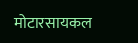मोटारसायकल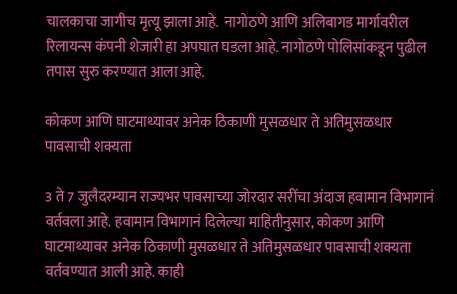चालकाचा जागीच मृत्यू झाला आहे.  नागोठणे आणि अलिबागड मार्गावरील रिलायन्स कंपनी शेजारी हा अपघात घडला आहे. नागोठणे पोलिसांकडून पुढील तपास सुरु करण्यात आला आहे.

कोकण आणि घाटमाथ्यावर अनेक ठिकाणी मुसळधार ते अतिमुसळधार पावसाची शक्यता

3 ते 7 जुलैदरम्यान राज्यभर पावसाच्या जोरदार सरींचा अंदाज हवामान विभागानं वर्तवला आहे. हवामान विभागानं दिलेल्या माहितीनुसार, कोकण आणि घाटमाथ्यावर अनेक ठिकाणी मुसळधार ते अतिमुसळधार पावसाची शक्यता वर्तवण्यात आली आहे. काही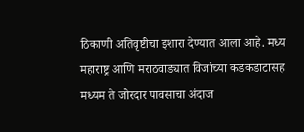ठिकाणी अतिवृष्टीचा इशारा देण्यात आला आहे. मध्य महाराष्ट्र आणि मराठवाड्यात विजांच्या कडकडाटासह मध्यम ते जोरदार पावसाचा अंदाज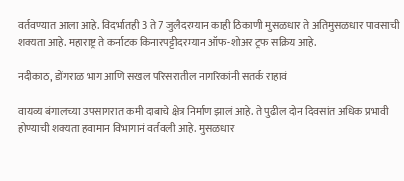वर्तवण्यात आला आहे. विदर्भातही 3 ते 7 जुलैदरम्यान काही ठिकाणी मुसळधार ते अतिमुसळधार पावसाची शक्यता आहे. महाराष्ट्र ते कर्नाटक किनारपट्टीदरम्यान ऑफ-शोअर ट्रफ सक्रिय आहे.

नदीकाठ, डोंगराळ भाग आणि सखल परिसरातील नागरिकांनी सतर्क राहावं

वायव्य बंगालच्या उपसागरात कमी दाबाचे क्षेत्र निर्माण झालं आहे. ते पुढील दोन दिवसांत अधिक प्रभावी होण्याची शक्यता हवामान विभागानं वर्तवली आहे. मुसळधार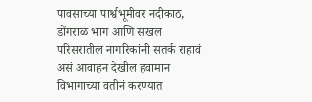पावसाच्या पार्श्वभूमीवर नदीकाठ, डोंगराळ भाग आणि सखल परिसरातील नागरिकांनी सतर्क राहावं असं आवाहन देखील हवामान विभागाच्या वतीनं करण्यात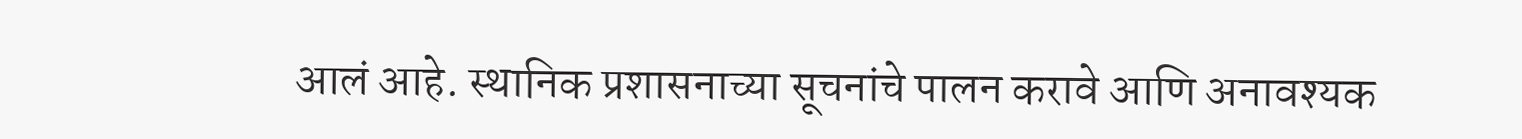आलं आहे. स्थानिक प्रशासनाच्या सूचनांचे पालन करावे आणि अनावश्यक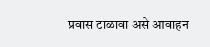प्रवास टाळावा असे आवाहन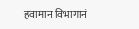हवामान विभागानं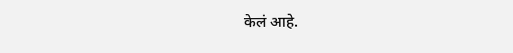केलं आहे.